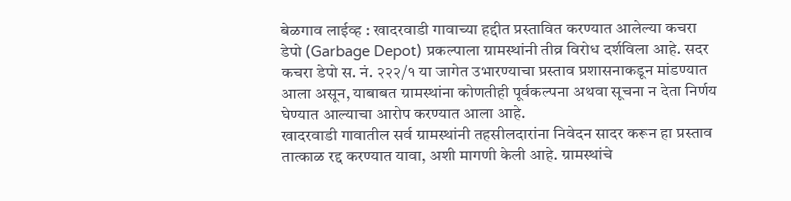बेळगाव लाईव्ह : खादरवाडी गावाच्या हद्दीत प्रस्तावित करण्यात आलेल्या कचरा डेपो (Garbage Depot) प्रकल्पाला ग्रामस्थांनी तीव्र विरोध दर्शविला आहे. सदर कचरा डेपो स. नं. २२२/१ या जागेत उभारण्याचा प्रस्ताव प्रशासनाकडून मांडण्यात आला असून, याबाबत ग्रामस्थांना कोणतीही पूर्वकल्पना अथवा सूचना न देता निर्णय घेण्यात आल्याचा आरोप करण्यात आला आहे.
खादरवाडी गावातील सर्व ग्रामस्थांनी तहसीलदारांना निवेदन सादर करून हा प्रस्ताव तात्काळ रद्द करण्यात यावा, अशी मागणी केली आहे. ग्रामस्थांचे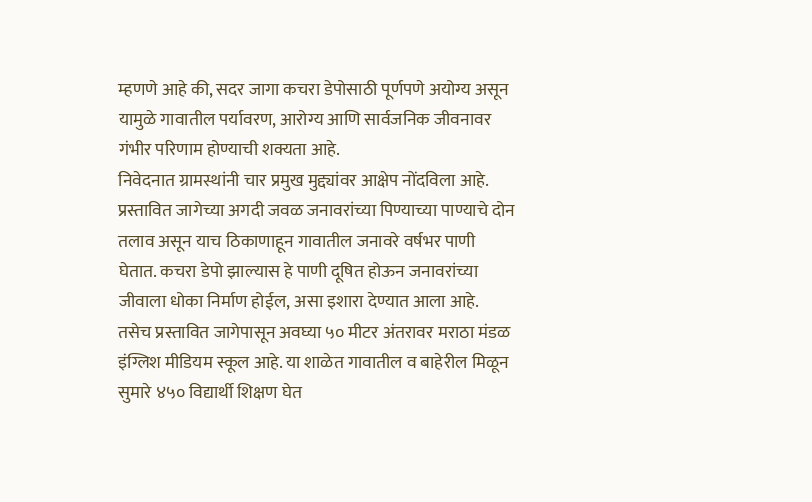म्हणणे आहे की, सदर जागा कचरा डेपोसाठी पूर्णपणे अयोग्य असून यामुळे गावातील पर्यावरण, आरोग्य आणि सार्वजनिक जीवनावर गंभीर परिणाम होण्याची शक्यता आहे.
निवेदनात ग्रामस्थांनी चार प्रमुख मुद्द्यांवर आक्षेप नोंदविला आहे. प्रस्तावित जागेच्या अगदी जवळ जनावरांच्या पिण्याच्या पाण्याचे दोन तलाव असून याच ठिकाणाहून गावातील जनावरे वर्षभर पाणी घेतात. कचरा डेपो झाल्यास हे पाणी दूषित होऊन जनावरांच्या जीवाला धोका निर्माण होईल, असा इशारा देण्यात आला आहे.
तसेच प्रस्तावित जागेपासून अवघ्या ५० मीटर अंतरावर मराठा मंडळ इंग्लिश मीडियम स्कूल आहे. या शाळेत गावातील व बाहेरील मिळून सुमारे ४५० विद्यार्थी शिक्षण घेत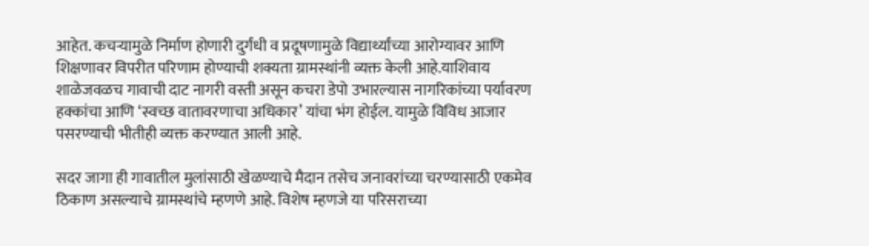आहेत. कचऱ्यामुळे निर्माण होणारी दुर्गंधी व प्रदूषणामुळे विद्यार्थ्यांच्या आरोग्यावर आणि शिक्षणावर विपरीत परिणाम होण्याची शक्यता ग्रामस्थांनी व्यक्त केली आहे.याशिवाय शाळेजवळच गावाची दाट नागरी वस्ती असून कचरा डेपो उभारल्यास नागरिकांच्या पर्यावरण हक्कांचा आणि ‘स्वच्छ वातावरणाचा अधिकार’ यांचा भंग होईल. यामुळे विविध आजार पसरण्याची भीतीही व्यक्त करण्यात आली आहे.

सदर जागा ही गावातील मुलांसाठी खेळण्याचे मैदान तसेच जनावरांच्या चरण्यासाठी एकमेव ठिकाण असल्याचे ग्रामस्थांचे म्हणणे आहे. विशेष म्हणजे या परिसराच्या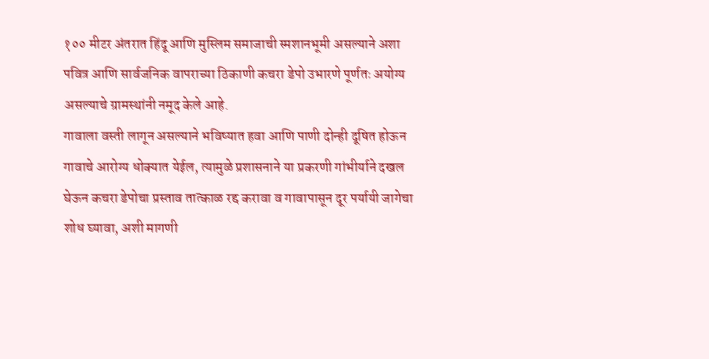१०० मीटर अंतरात हिंदू आणि मुस्लिम समाजाची स्मशानभूमी असल्याने अशा पवित्र आणि सार्वजनिक वापराच्या ठिकाणी कचरा डेपो उभारणे पूर्णतः अयोग्य असल्याचे ग्रामस्थांनी नमूद केले आहे.
गावाला वस्ती लागून असल्याने भविष्यात हवा आणि पाणी दोन्ही दूषित होऊन गावाचे आरोग्य धोक्यात येईल, त्यामुळे प्रशासनाने या प्रकरणी गांभीर्याने दखल घेऊन कचरा डेपोचा प्रस्ताव तात्काळ रद्द करावा व गावापासून दूर पर्यायी जागेचा शोध घ्यावा, अशी मागणी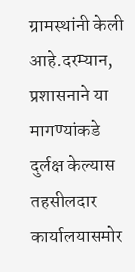ग्रामस्थांनी केली आहे.दरम्यान, प्रशासनाने या मागण्यांकडे दुर्लक्ष केल्यास तहसीलदार कार्यालयासमोर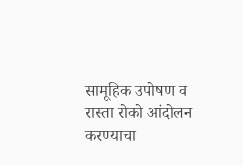सामूहिक उपोषण व रास्ता रोको आंदोलन करण्याचा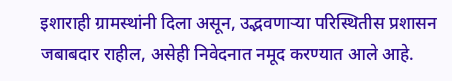इशाराही ग्रामस्थांनी दिला असून, उद्भवणाऱ्या परिस्थितीस प्रशासन जबाबदार राहील, असेही निवेदनात नमूद करण्यात आले आहे.